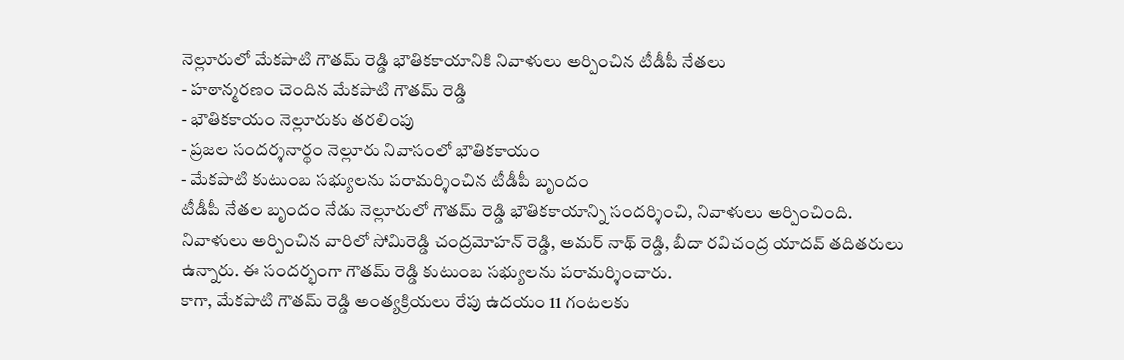నెల్లూరులో మేకపాటి గౌతమ్ రెడ్డి భౌతికకాయానికి నివాళులు అర్పించిన టీడీపీ నేతలు
- హఠాన్మరణం చెందిన మేకపాటి గౌతమ్ రెడ్డి
- భౌతికకాయం నెల్లూరుకు తరలింపు
- ప్రజల సందర్శనార్థం నెల్లూరు నివాసంలో భౌతికకాయం
- మేకపాటి కుటుంబ సభ్యులను పరామర్శించిన టీడీపీ బృందం
టీడీపీ నేతల బృందం నేడు నెల్లూరులో గౌతమ్ రెడ్డి భౌతికకాయాన్ని సందర్శించి, నివాళులు అర్పించింది. నివాళులు అర్పించిన వారిలో సోమిరెడ్డి చంద్రమోహన్ రెడ్డి, అమర్ నాథ్ రెడ్డి, బీదా రవిచంద్ర యాదవ్ తదితరులు ఉన్నారు. ఈ సందర్భంగా గౌతమ్ రెడ్డి కుటుంబ సభ్యులను పరామర్శించారు.
కాగా, మేకపాటి గౌతమ్ రెడ్డి అంత్యక్రియలు రేపు ఉదయం 11 గంటలకు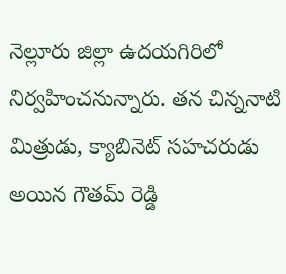నెల్లూరు జిల్లా ఉదయగిరిలో నిర్వహించనున్నారు. తన చిన్ననాటి మిత్రుడు, క్యాబినెట్ సహచరుడు అయిన గౌతమ్ రెడ్డి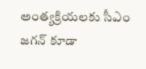అంత్యక్రియలకు సీఎం జగన్ కూడా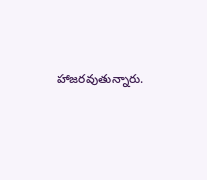హాజరవుతున్నారు.